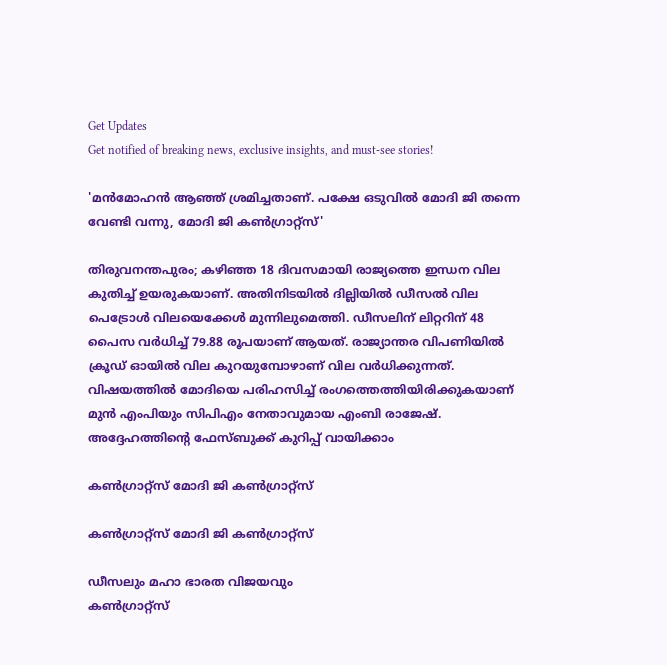Get Updates
Get notified of breaking news, exclusive insights, and must-see stories!

'മൻമോഹൻ ആഞ്ഞ് ശ്രമിച്ചതാണ്. പക്ഷേ ഒടുവിൽ മോദി ജി തന്നെ വേണ്ടി വന്നു, മോദി ജി കൺഗ്രാറ്റ്സ്'

തിരുവനന്തപുരം; കഴിഞ്ഞ 18 ദിവസമായി രാജ്യത്തെ ഇന്ധന വില കുതിച്ച് ഉയരുകയാണ്. അതിനിടയിൽ ദില്ലിയിൽ ഡീസൽ വില പെട്രോൾ വിലയെക്കേൾ മുന്നിലുമെത്തി. ഡീസലിന് ലിറ്ററിന്‌ 48 പൈസ വര്‍ധിച്ച് 79.88 രൂപയാണ് ആയത്. രാജ്യാന്തര വിപണിയിൽ ക്രൂഡ് ഓയിൽ വില കുറയുമ്പോഴാണ് വില വർധിക്കുന്നത്. വിഷയത്തിൽ മോദിയെ പരിഹസിച്ച് രംഗത്തെത്തിയിരിക്കുകയാണ് മുൻ എംപിയും സിപിഎം നേതാവുമായ എംബി രാജേഷ്. അദ്ദേഹത്തിന്റെ ഫേസ്ബുക്ക് കുറിപ്പ് വായിക്കാം

കൺഗ്രാറ്റ്സ് മോദി ജി കൺഗ്രാറ്റ്സ്

കൺഗ്രാറ്റ്സ് മോദി ജി കൺഗ്രാറ്റ്സ്

ഡീസലും മഹാ ഭാരത വിജയവും
കൺഗ്രാറ്റ്സ്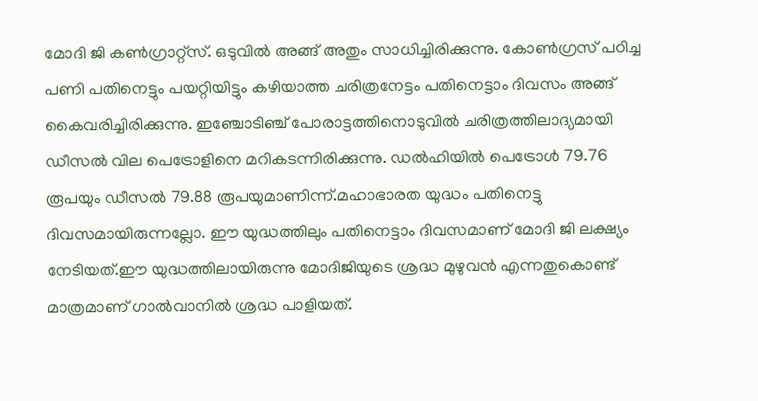മോദി ജി കൺഗ്രാറ്റ്സ്. ഒടുവിൽ അങ്ങ് അതും സാധിച്ചിരിക്കുന്നു. കോൺഗ്രസ് പഠിച്ച പണി പതിനെട്ടും പയറ്റിയിട്ടും കഴിയാത്ത ചരിത്രനേട്ടം പതിനെട്ടാം ദിവസം അങ്ങ് കൈവരിച്ചിരിക്കുന്നു. ഇഞ്ചോടിഞ്ച് പോരാട്ടത്തിനൊടുവിൽ ചരിത്രത്തിലാദ്യമായി ഡീസൽ വില പെട്രോളിനെ മറികടന്നിരിക്കുന്നു. ഡൽഹിയിൽ പെട്രോൾ 79.76 രൂപയും ഡീസൽ 79.88 രൂപയുമാണിന്ന്.മഹാഭാരത യുദ്ധം പതിനെട്ടു ദിവസമായിരുന്നല്ലോ. ഈ യുദ്ധത്തിലും പതിനെട്ടാം ദിവസമാണ് മോദി ജി ലക്ഷ്യം നേടിയത്.ഈ യുദ്ധത്തിലായിരുന്നു മോദിജിയുടെ ശ്രദ്ധ മുഴുവൻ എന്നതുകൊണ്ട് മാത്രമാണ് ഗാൽവാനിൽ ശ്രദ്ധ പാളിയത്.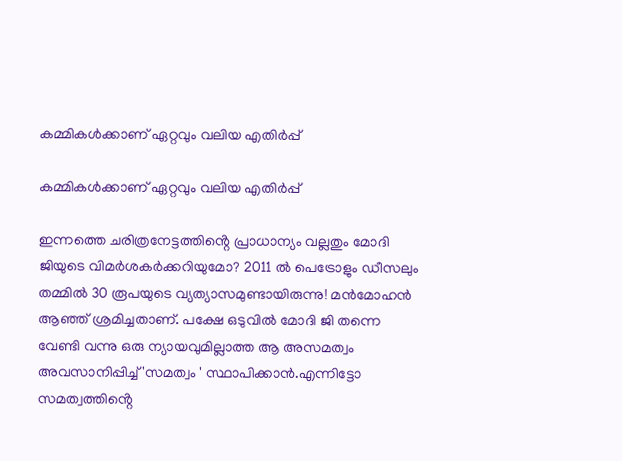കമ്മികൾക്കാണ് ഏറ്റവും വലിയ എതിർപ്പ്

കമ്മികൾക്കാണ് ഏറ്റവും വലിയ എതിർപ്പ്

ഇന്നത്തെ ചരിത്രനേട്ടത്തിൻ്റെ പ്രാധാന്യം വല്ലതും മോദി ജിയുടെ വിമർശകർക്കറിയുമോ? 2011 ൽ പെട്രോളും ഡീസലും തമ്മിൽ 30 രൂപയുടെ വ്യത്യാസമുണ്ടായിരുന്നു! മൻമോഹൻ ആഞ്ഞ് ശ്രമിച്ചതാണ്. പക്ഷേ ഒടുവിൽ മോദി ജി തന്നെ വേണ്ടി വന്നു ഒരു ന്യായവുമില്ലാത്ത ആ അസമത്വം അവസാനിപ്പിച്ച് 'സമത്വം ' സ്ഥാപിക്കാൻ.എന്നിട്ടോ സമത്വത്തിൻ്റെ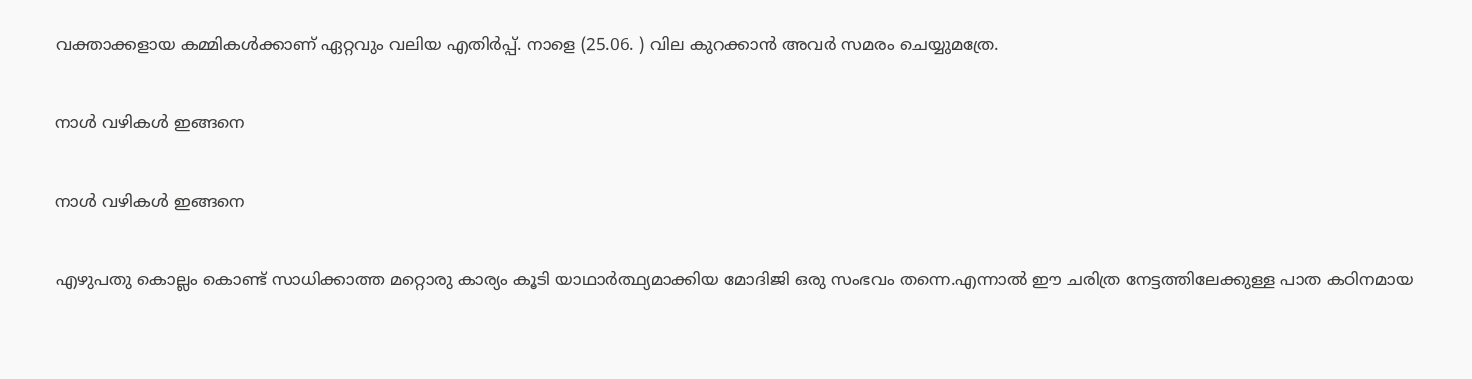വക്താക്കളായ കമ്മികൾക്കാണ് ഏറ്റവും വലിയ എതിർപ്പ്. നാളെ (25.06. ) വില കുറക്കാൻ അവർ സമരം ചെയ്യുമത്രേ.

നാൾ വഴികൾ ഇങ്ങനെ

നാൾ വഴികൾ ഇങ്ങനെ

എഴുപതു കൊല്ലം കൊണ്ട് സാധിക്കാത്ത മറ്റൊരു കാര്യം കൂടി യാഥാർത്ഥ്യമാക്കിയ മോദിജി ഒരു സംഭവം തന്നെ.എന്നാൽ ഈ ചരിത്ര നേട്ടത്തിലേക്കുള്ള പാത കഠിനമായ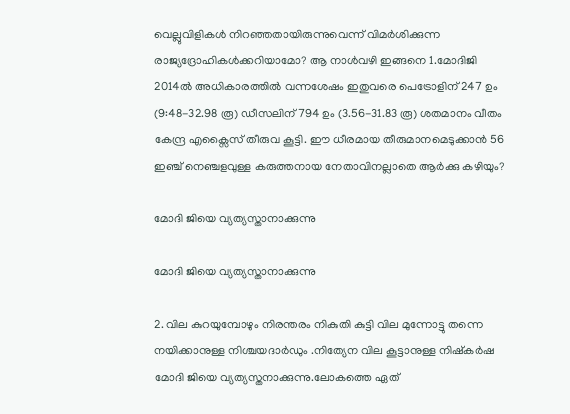വെല്ലുവിളികൾ നിറഞ്ഞതായിരുന്നുവെന്ന് വിമർശിക്കുന്ന രാജ്യദ്രോഹികൾക്കറിയാമോ? ആ നാൾവഴി ഇങ്ങനെ 1.മോദിജി 2014ൽ അധികാരത്തിൽ വന്നശേഷം ഇതുവരെ പെട്രോളിന് 247 ഉം (9:48-32.98 രൂ) ഡീസലിന് 794 ഉം (3.56-31.83 രൂ) ശതമാനം വീതം കേന്ദ്ര എക്സൈസ് തീരുവ കൂട്ടി. ഈ ധീരമായ തീരുമാനമെടുക്കാൻ 56 ഇഞ്ച് നെഞ്ചളവുള്ള കരുത്തനായ നേതാവിനല്ലാതെ ആർക്കു കഴിയും?

മോദി ജിയെ വ്യത്യസ്താനാക്കുന്നു

മോദി ജിയെ വ്യത്യസ്താനാക്കുന്നു

2. വില കുറയുമ്പോഴും നിരന്തരം നികുതി കുട്ടി വില മുന്നോട്ടു തന്നെ നയിക്കാനുള്ള നിശ്ചയദാർഡും .നിത്യേന വില കൂട്ടാനുള്ള നിഷ്കർഷ മോദി ജിയെ വ്യത്യസ്തനാക്കുന്നു.ലോകത്തെ ഏത്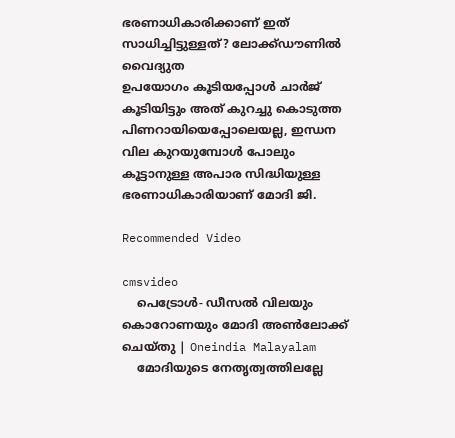ഭരണാധികാരിക്കാണ് ഇത് സാധിച്ചിട്ടുള്ളത്? ലോക്ക്ഡൗണിൽ വൈദ്യുത
ഉപയോഗം കൂടിയപ്പോൾ ചാർജ് കൂടിയിട്ടും അത് കുറച്ചു കൊടുത്ത പിണറായിയെപ്പോലെയല്ല, ഇന്ധന വില കുറയുമ്പോൾ പോലും കൂട്ടാനുള്ള അപാര സിദ്ധിയുള്ള ഭരണാധികാരിയാണ് മോദി ജി.

Recommended Video

cmsvideo
    പെട്രോൾ- ഡീസൽ വിലയും കൊറോണയും മോദി അൺലോക്ക് ചെയ്തു | Oneindia Malayalam
    മോദിയുടെ നേതൃത്വത്തിലല്ലേ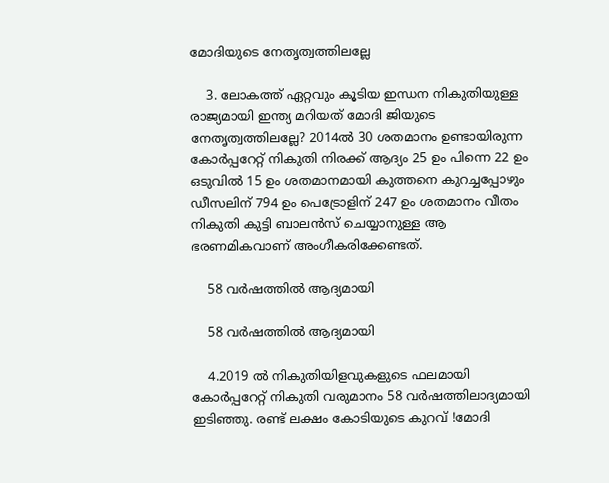മോദിയുടെ നേതൃത്വത്തിലല്ലേ

    3. ലോകത്ത് ഏറ്റവും കൂടിയ ഇന്ധന നികുതിയുള്ള രാജ്യമായി ഇന്ത്യ മറിയത് മോദി ജിയുടെ നേതൃത്വത്തിലല്ലേ? 2014ൽ 30 ശതമാനം ഉണ്ടായിരുന്ന കോർപ്പറേറ്റ് നികുതി നിരക്ക് ആദ്യം 25 ഉം പിന്നെ 22 ഉം ഒടുവിൽ 15 ഉം ശതമാനമായി കുത്തനെ കുറച്ചപ്പോഴും ഡീസലിന് 794 ഉം പെട്രോളിന് 247 ഉം ശതമാനം വീതം നികുതി കുട്ടി ബാലൻസ് ചെയ്യാനുള്ള ആ ഭരണമികവാണ് അംഗീകരിക്കേണ്ടത്.

    58 വർഷത്തിൽ ആദ്യമായി

    58 വർഷത്തിൽ ആദ്യമായി

    4.2019 ൽ നികുതിയിളവുകളുടെ ഫലമായി കോർപ്പറേറ്റ് നികുതി വരുമാനം 58 വർഷത്തിലാദ്യമായി ഇടിഞ്ഞു. രണ്ട് ലക്ഷം കോടിയുടെ കുറവ് !മോദി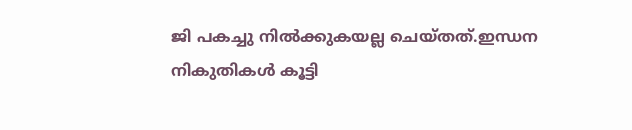ജി പകച്ചു നിൽക്കുകയല്ല ചെയ്തത്.ഇന്ധന നികുതികൾ കൂട്ടി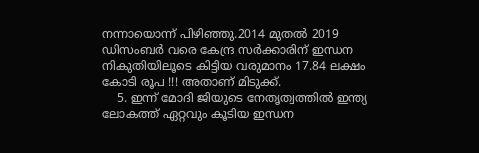നന്നായൊന്ന് പിഴിഞ്ഞു.2014 മുതൽ 2019 ഡിസംബർ വരെ കേന്ദ്ര സർക്കാരിന് ഇന്ധന നികുതിയിലൂടെ കിട്ടിയ വരുമാനം 17.84 ലക്ഷം കോടി രൂപ !!! അതാണ് മിടുക്ക്.
    5. ഇന്ന് മോദി ജിയുടെ നേതൃത്വത്തിൽ ഇന്ത്യ ലോകത്ത് ഏറ്റവും കൂടിയ ഇന്ധന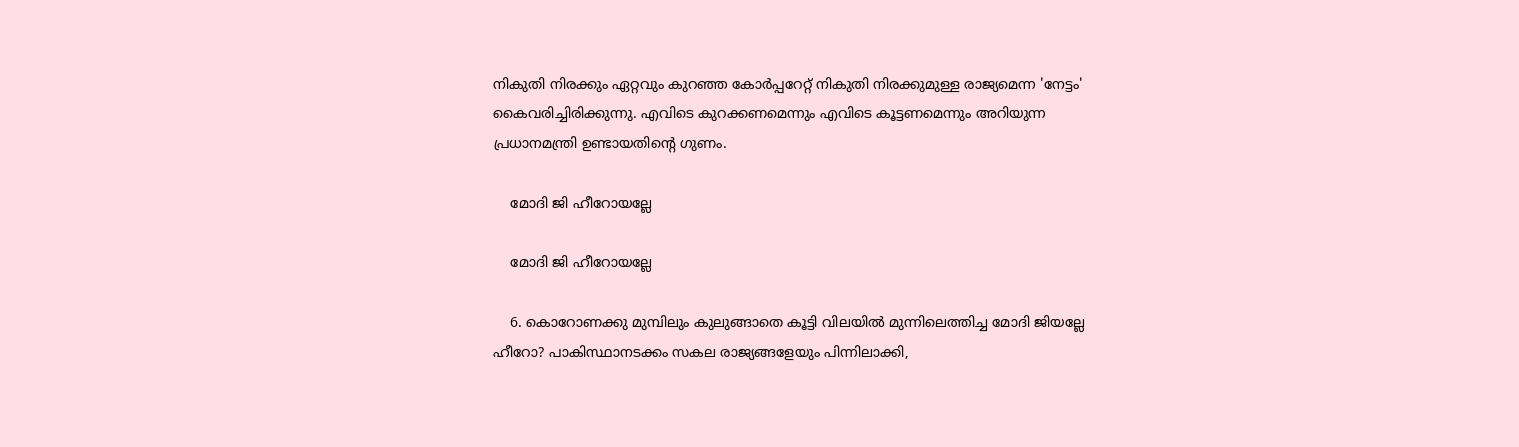നികുതി നിരക്കും ഏറ്റവും കുറഞ്ഞ കോർപ്പറേറ്റ് നികുതി നിരക്കുമുള്ള രാജ്യമെന്ന 'നേട്ടം' കൈവരിച്ചിരിക്കുന്നു. എവിടെ കുറക്കണമെന്നും എവിടെ കൂട്ടണമെന്നും അറിയുന്ന പ്രധാനമന്ത്രി ഉണ്ടായതിൻ്റെ ഗുണം.

    മോദി ജി ഹീറോയല്ലേ

    മോദി ജി ഹീറോയല്ലേ

    6. കൊറോണക്കു മുമ്പിലും കുലുങ്ങാതെ കൂട്ടി വിലയിൽ മുന്നിലെത്തിച്ച മോദി ജിയല്ലേ ഹീറോ? പാകിസ്ഥാനടക്കം സകല രാജ്യങ്ങളേയും പിന്നിലാക്കി,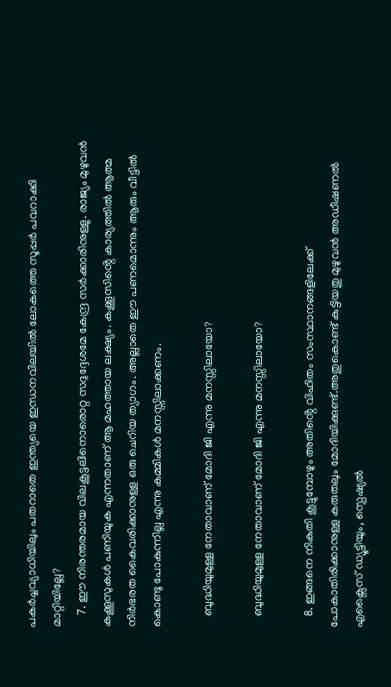പകർച്ചവ്യാധിയിലും പതറാതെ ഇന്ത്യയെ ഇന്ധനവിലയിൽ ലോകത്തെ സൂപ്പർ പവറാക്കി മാറ്റിയില്ലേ?
    7. ഈ നിരന്തരമായ വിലകൂട്ടലിനൊരൊറ്റ സദുദ്ദേശമേ കേന്ദ്ര സർക്കാരിനുള്ളു. രാജ്യം മുഴുവൻ കക്കൂസുകൾ പണിയുക എന്നതാണ് ആ മഹത്തായ ലക്ഷ്യം. കക്കൂസിൻ്റെ കാര്യത്തിൽ ആത്മ നിർഭരത കൈവരിക്കാനുള്ള ഒരു ചെറിയ ത്യാഗം. അല്ലാതെ ഈ പണമൊന്നും ആരും വീട്ടിൽ കൊണ്ടു പോകുന്നില്ല എന്നു കമ്മികൾ മനസ്സിലാക്കണം.

    ബുദ്ധിയുമുള്ള നേതാവാണ് മോദി ജി എന്നു മനസ്സിലായോ?

    ബുദ്ധിയുമുള്ള നേതാവാണ് മോദി ജി എന്നു മനസ്സിലായോ?

    8. ഇങ്ങനെ നികുതി കൂട്ടുമ്പോഴും അതിൻ്റെ വിഹിതം സംസ്ഥാനങ്ങളിലേക്ക് പോകാതിരിക്കാനുള്ള കരുതലും മോദിയിക്കുണ്ട്.അതുകൊണ്ട് കുട്ടിയതു മുഴുവൻ അഡീഷണൽ എക്സൈസ് ഡ്യൂട്ടിയും, സ്പെഷ്യൽ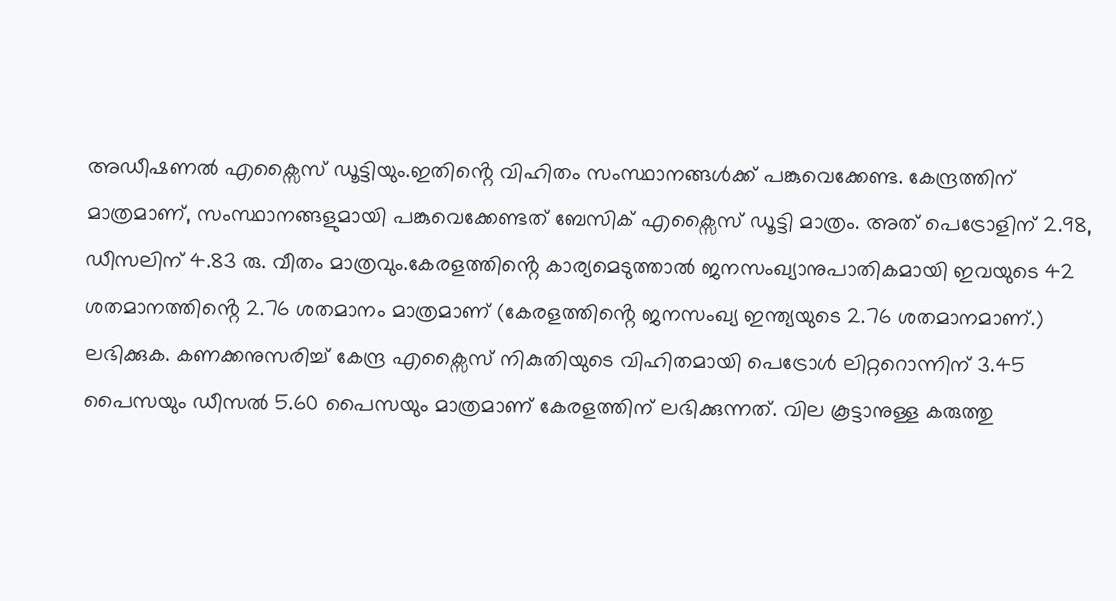അഡീഷണൽ എക്സൈസ് ഡൂട്ടിയും.ഇതിൻ്റെ വിഹിതം സംസ്ഥാനങ്ങൾക്ക് പങ്കുവെക്കേണ്ട. കേന്ദ്രത്തിന് മാത്രമാണ്, സംസ്ഥാനങ്ങളുമായി പങ്കുവെക്കേണ്ടത് ബേസിക് എക്സൈസ് ഡൂട്ടി മാത്രം. അത് പെട്രോളിന് 2.98, ഡീസലിന് 4.83 രു. വീതം മാത്രവും.കേരളത്തിൻ്റെ കാര്യമെടുത്താൽ ജനസംഖ്യാനുപാതികമായി ഇവയുടെ 42 ശതമാനത്തിൻ്റെ 2.76 ശതമാനം മാത്രമാണ് (കേരളത്തിൻ്റെ ജനസംഖ്യ ഇന്ത്യയുടെ 2.76 ശതമാനമാണ്.) ലഭിക്കുക. കണക്കനുസരിച്ച് കേന്ദ്ര എക്സൈസ് നികുതിയുടെ വിഹിതമായി പെട്രോൾ ലിറ്ററൊന്നിന് 3.45 പൈസയും ഡീസൽ 5.60 പൈസയും മാത്രമാണ് കേരളത്തിന് ലഭിക്കുന്നത്. വില കൂട്ടാനുള്ള കരുത്തു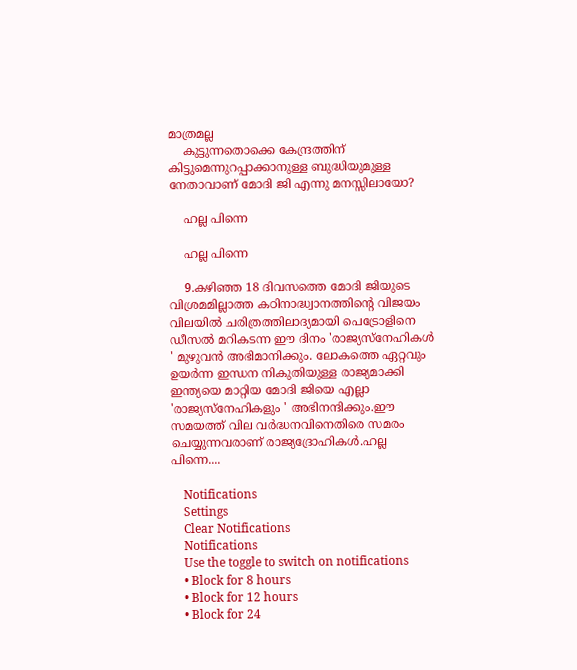മാത്രമല്ല
    കുട്ടുന്നതൊക്കെ കേന്ദ്രത്തിന് കിട്ടുമെന്നുറപ്പാക്കാനുള്ള ബുദ്ധിയുമുള്ള നേതാവാണ് മോദി ജി എന്നു മനസ്സിലായോ?

    ഹല്ല പിന്നെ

    ഹല്ല പിന്നെ

    9.കഴിഞ്ഞ 18 ദിവസത്തെ മോദി ജിയുടെ വിശ്രമമില്ലാത്ത കഠിനാദ്ധ്വാനത്തിൻ്റെ വിജയം വിലയിൽ ചരിത്രത്തിലാദ്യമായി പെട്രോളിനെ ഡീസൽ മറികടന്ന ഈ ദിനം 'രാജ്യസ്നേഹികൾ ' മുഴുവൻ അഭിമാനിക്കും. ലോകത്തെ ഏറ്റവും ഉയർന്ന ഇന്ധന നികുതിയുള്ള രാജ്യമാക്കി ഇന്ത്യയെ മാറ്റിയ മോദി ജിയെ എല്ലാ 'രാജ്യസ്നേഹികളും ' അഭിനന്ദിക്കും.ഈ സമയത്ത് വില വർദ്ധനവിനെതിരെ സമരം ചെയ്യുന്നവരാണ് രാജ്യദ്രോഹികൾ.ഹല്ല പിന്നെ....

    Notifications
    Settings
    Clear Notifications
    Notifications
    Use the toggle to switch on notifications
    • Block for 8 hours
    • Block for 12 hours
    • Block for 24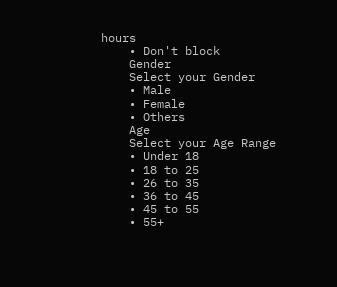hours
    • Don't block
    Gender
    Select your Gender
    • Male
    • Female
    • Others
    Age
    Select your Age Range
    • Under 18
    • 18 to 25
    • 26 to 35
    • 36 to 45
    • 45 to 55
    • 55+